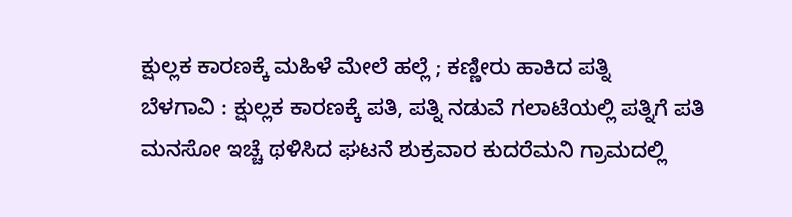ಕ್ಷುಲ್ಲಕ ಕಾರಣಕ್ಕೆ ಮಹಿಳೆ ಮೇಲೆ ಹಲ್ಲೆ ; ಕಣ್ಣೀರು ಹಾಕಿದ ಪತ್ನಿ
ಬೆಳಗಾವಿ : ಕ್ಷುಲ್ಲಕ ಕಾರಣಕ್ಕೆ ಪತಿ, ಪತ್ನಿ ನಡುವೆ ಗಲಾಟೆಯಲ್ಲಿ ಪತ್ನಿಗೆ ಪತಿ ಮನಸೋ ಇಚ್ಚೆ ಥಳಿಸಿದ ಘಟನೆ ಶುಕ್ರವಾರ ಕುದರೆಮನಿ ಗ್ರಾಮದಲ್ಲಿ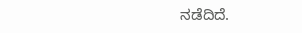ನಡೆದಿದೆ.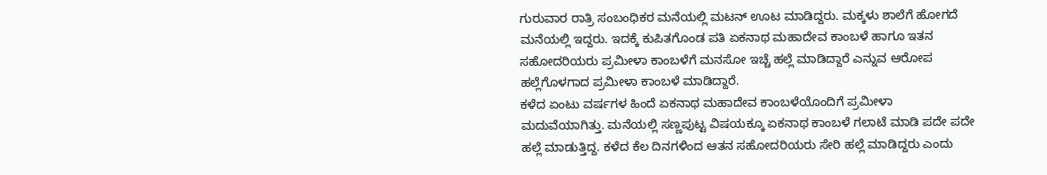ಗುರುವಾರ ರಾತ್ರಿ ಸಂಬಂಧಿಕರ ಮನೆಯಲ್ಲಿ ಮಟನ್ ಊಟ ಮಾಡಿದ್ದರು. ಮಕ್ಕಳು ಶಾಲೆಗೆ ಹೋಗದೆ ಮನೆಯಲ್ಲಿ ಇದ್ದರು. ಇದಕ್ಕೆ ಕುಪಿತಗೊಂಡ ಪತಿ ಏಕನಾಥ ಮಹಾದೇವ ಕಾಂಬಳೆ ಹಾಗೂ ಇತನ ಸಹೋದರಿಯರು ಪ್ರಮೀಳಾ ಕಾಂಬಳೆಗೆ ಮನಸೋ ಇಚ್ಚೆ ಹಲ್ಲೆ ಮಾಡಿದ್ದಾರೆ ಎನ್ನುವ ಆರೋಪ ಹಲ್ಲೆಗೊಳಗಾದ ಪ್ರಮೀಳಾ ಕಾಂಬಳೆ ಮಾಡಿದ್ದಾರೆ.
ಕಳೆದ ಏಂಟು ವರ್ಷಗಳ ಹಿಂದೆ ಏಕನಾಥ ಮಹಾದೇವ ಕಾಂಬಳೆಯೊಂದಿಗೆ ಪ್ರಮೀಳಾ ಮದುವೆಯಾಗಿತ್ತು. ಮನೆಯಲ್ಲಿ ಸಣ್ಣಪುಟ್ಟ ವಿಷಯಕ್ಕೂ ಏಕನಾಥ ಕಾಂಬಳೆ ಗಲಾಟೆ ಮಾಡಿ ಪದೇ ಪದೇ ಹಲ್ಲೆ ಮಾಡುತ್ತಿದ್ದ. ಕಳೆದ ಕೆಲ ದಿನಗಳಿಂದ ಆತನ ಸಹೋದರಿಯರು ಸೇರಿ ಹಲ್ಲೆ ಮಾಡಿದ್ದರು ಎಂದು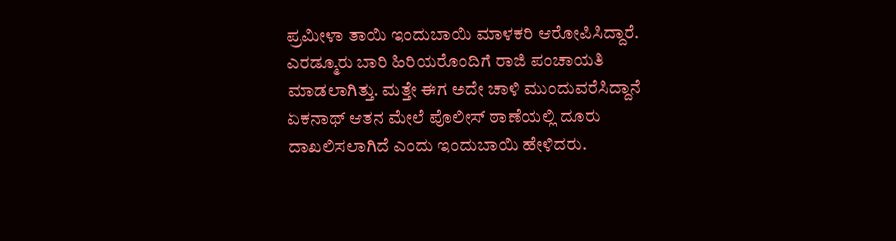ಪ್ರಮೀಳಾ ತಾಯಿ ಇಂದುಬಾಯಿ ಮಾಳಕರಿ ಆರೋಪಿಸಿದ್ದಾರೆ.
ಎರಡ್ಮೂರು ಬಾರಿ ಹಿರಿಯರೊಂದಿಗೆ ರಾಜಿ ಪಂಚಾಯತಿ ಮಾಡಲಾಗಿತ್ತು. ಮತ್ತೇ ಈಗ ಅದೇ ಚಾಳಿ ಮುಂದುವರೆಸಿದ್ದಾನೆ ಏಕನಾಥ್ ಆತನ ಮೇಲೆ ಪೊಲೀಸ್ ಠಾಣೆಯಲ್ಲಿ ದೂರು ದಾಖಲಿಸಲಾಗಿದೆ ಎಂದು ಇಂದುಬಾಯಿ ಹೇಳಿದರು.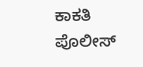ಕಾಕತಿ ಪೊಲೀಸ್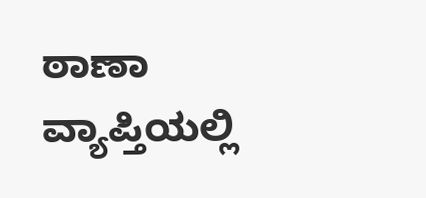ಠಾಣಾ ವ್ಯಾಪ್ತಿಯಲ್ಲಿ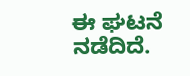ಈ ಘಟನೆ ನಡೆದಿದೆ.